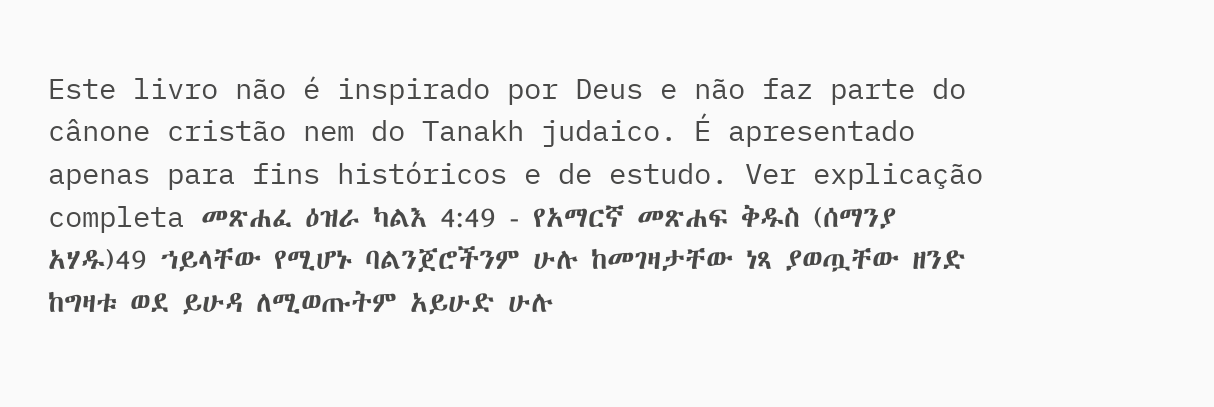Este livro não é inspirado por Deus e não faz parte do cânone cristão nem do Tanakh judaico. É apresentado apenas para fins históricos e de estudo. Ver explicação completa መጽሐፈ ዕዝራ ካልእ 4:49 - የአማርኛ መጽሐፍ ቅዱስ (ሰማንያ አሃዱ)49 ኀይላቸው የሚሆኑ ባልንጀሮችንም ሁሉ ከመገዛታቸው ነጻ ያወጧቸው ዘንድ ከግዛቱ ወደ ይሁዳ ለሚወጡትም አይሁድ ሁሉ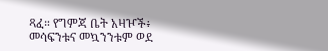ጻፈ። የግምጃ ቤት አዛዦች፥ መሳፍንቱና መኳንንቱም ወደ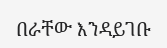በራቸው እንዳይገቡ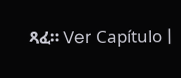ጻፈ። Ver Capítulo |